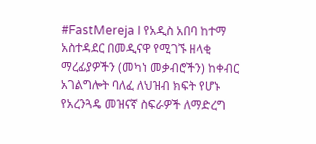#FastMereja I የአዲስ አበባ ከተማ አስተዳደር በመዲናዋ የሚገኙ ዘላቂ ማረፊያዎችን (መካነ መቃብሮችን) ከቀብር አገልግሎት ባለፈ ለህዝብ ክፍት የሆኑ የአረንጓዴ መዝናኛ ስፍራዎች ለማድረግ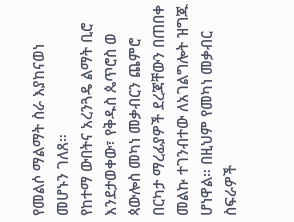የመልሶ ማልማት ስራ እያከናወነ መሆኑን ገለጸ።
የከተማ ውበትና አረንጓዴ ልማት ቢሮ እንደታወቀው፣ የቅዱስ ጴጥሮስ ወ ጳውሎስ መካነ መቃብርን ጨምሮ በርካታ ማረፊያዎች ደረጃቸውን በጠበቀ መልኩ ተገንብተው ለአገልግሎት ዝግጁ ሆነዋል። በዚህም የመካነ መቃብር ስፍራዎች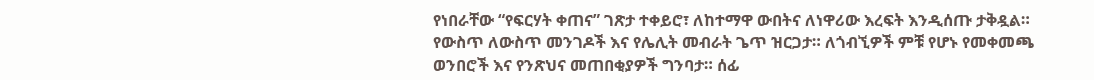የነበራቸው “የፍርሃት ቀጠና” ገጽታ ተቀይሮ፣ ለከተማዋ ውበትና ለነዋሪው እረፍት እንዲሰጡ ታቅዷል።
የውስጥ ለውስጥ መንገዶች እና የሌሊት መብራት ጌጥ ዝርጋታ። ለጎብኚዎች ምቹ የሆኑ የመቀመጫ ወንበሮች እና የንጽህና መጠበቂያዎች ግንባታ። ሰፊ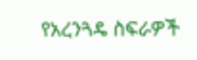የአረንጓዴ ስፍራዎች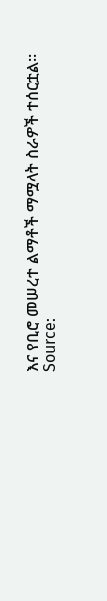እና የቢሮ መሠረተ ልማቶች ማሟላት ስራዎች ተሰርቷል።
Source: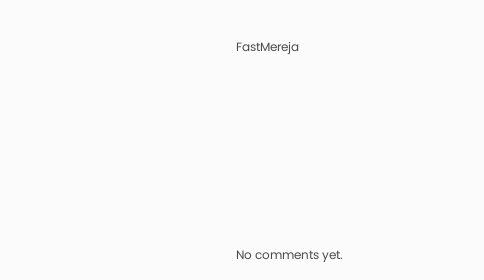FastMereja









No comments yet.